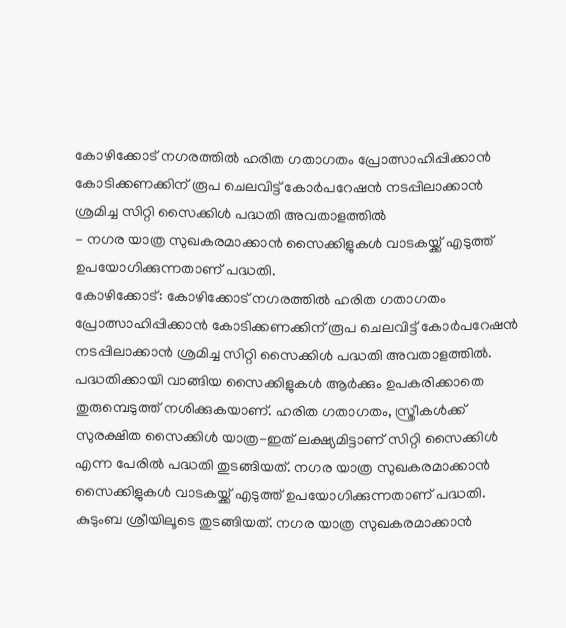കോഴിക്കോട് നഗരത്തിൽ ഹരിത ഗതാഗതം പ്രോത്സാഹിപ്പിക്കാൻ കോടിക്കണക്കിന് രൂപ ചെലവിട്ട് കോർപറേഷൻ നടപ്പിലാക്കാൻ ശ്രമിച്ച സിറ്റി സൈക്കിൾ പദ്ധതി അവതാളത്തിൽ
- നഗര യാത്ര സുഖകരമാക്കാൻ സൈക്കിളുകൾ വാടകയ്ക്ക് എടുത്ത് ഉപയോഗിക്കുന്നതാണ് പദ്ധതി.
കോഴിക്കോട്: കോഴിക്കോട് നഗരത്തിൽ ഹരിത ഗതാഗതം പ്രോത്സാഹിപ്പിക്കാൻ കോടിക്കണക്കിന് രൂപ ചെലവിട്ട് കോർപറേഷൻ നടപ്പിലാക്കാൻ ശ്രമിച്ച സിറ്റി സൈക്കിൾ പദ്ധതി അവതാളത്തിൽ. പദ്ധതിക്കായി വാങ്ങിയ സൈക്കിളുകൾ ആർക്കും ഉപകരിക്കാതെ തുരുമ്പെടുത്ത് നശിക്കുകയാണ്. ഹരിത ഗതാഗതം, സ്ത്രീകൾക്ക് സുരക്ഷിത സൈക്കിൾ യാത്ര-ഇത് ലക്ഷ്യമിട്ടാണ് സിറ്റി സൈക്കിൾ എന്ന പേരിൽ പദ്ധതി തുടങ്ങിയത്. നഗര യാത്ര സുഖകരമാക്കാൻ സൈക്കിളുകൾ വാടകയ്ക്ക് എടുത്ത് ഉപയോഗിക്കുന്നതാണ് പദ്ധതി. കുടുംബ ശ്രീയിലൂടെ തുടങ്ങിയത്. നഗര യാത്ര സുഖകരമാക്കാൻ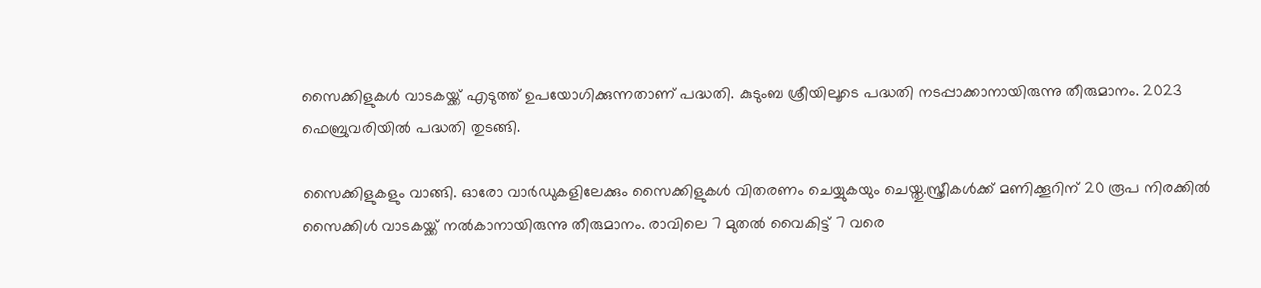സൈക്കിളുകൾ വാടകയ്ക്ക് എടുത്ത് ഉപയോഗിക്കുന്നതാണ് പദ്ധതി. കുടുംബ ശ്രീയിലൂടെ പദ്ധതി നടപ്പാക്കാനായിരുന്നു തീരുമാനം. 2023 ഫെബ്രുവരിയിൽ പദ്ധതി തുടങ്ങി.

സൈക്കിളുകളും വാങ്ങി. ഓരോ വാർഡുകളിലേക്കും സൈക്കിളുകൾ വിതരണം ചെയ്യുകയും ചെയ്തു.സ്ത്രീകൾക്ക് മണിക്കൂറിന് 20 രൂപ നിരക്കിൽ സൈക്കിൾ വാടകയ്ക്ക് നൽകാനായിരുന്നു തീരുമാനം. രാവിലെ 7 മുതൽ വൈകിട്ട് 7 വരെ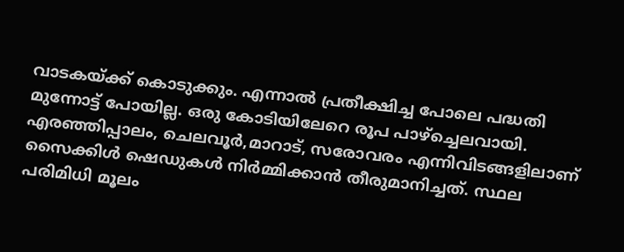വാടകയ്ക്ക് കൊടുക്കും. എന്നാൽ പ്രതീക്ഷിച്ച പോലെ പദ്ധതി മുന്നോട്ട് പോയില്ല. ഒരു കോടിയിലേറെ രൂപ പാഴ്ച്ചെലവായി. എരഞ്ഞിപ്പാലം, ചെലവൂർ,മാറാട്, സരോവരം എന്നിവിടങ്ങളിലാണ് സൈക്കിൾ ഷെഡുകൾ നിർമ്മിക്കാൻ തീരുമാനിച്ചത്. സ്ഥല പരിമിധി മൂലം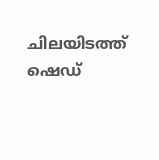ചിലയിടത്ത് ഷെഡ്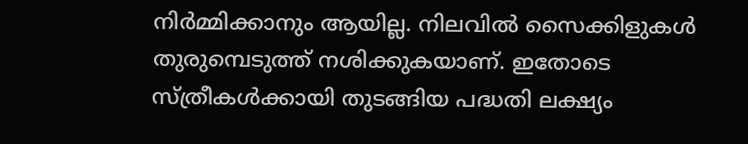നിർമ്മിക്കാനും ആയില്ല. നിലവിൽ സൈക്കിളുകൾ തുരുമ്പെടുത്ത് നശിക്കുകയാണ്. ഇതോടെ സ്ത്രീകൾക്കായി തുടങ്ങിയ പദ്ധതി ലക്ഷ്യം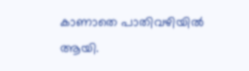കാണാതെ പാതിവഴിയിൽ ആയി.